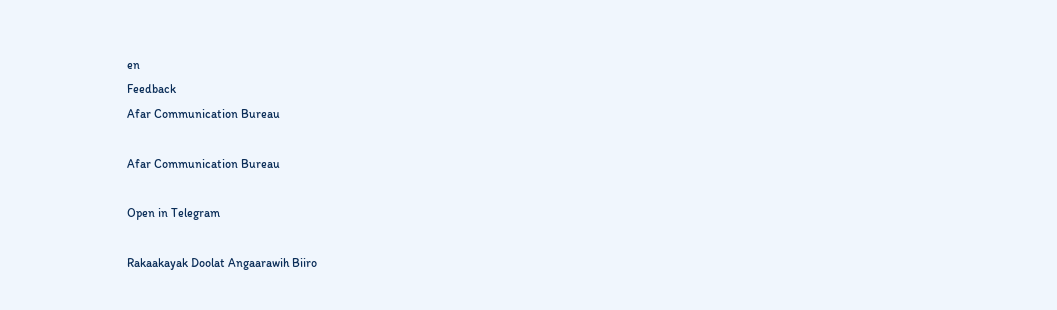en
Feedback
Afar Communication Bureau

Afar Communication Bureau

Open in Telegram

Rakaakayak Doolat Angaarawih Biiro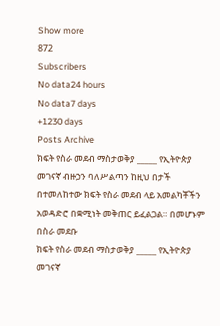Show more
872
Subscribers
No data24 hours
No data7 days
+1230 days
Posts Archive
ክፍት የስራ መደብ ማስታወቅያ _____ የኢትዮጵያ መገናኛ ብዙኃን ባለሥልጣን ከዚህ በታች በተመለከተው ክፍት የስራ መደብ ላይ አመልካቾችን አወዳድሮ በቋሚነት መቅጠር ይፈልጋል። በመሆኑም በስራ መደቡ
ክፍት የስራ መደብ ማስታወቅያ _____ የኢትዮጵያ መገናኛ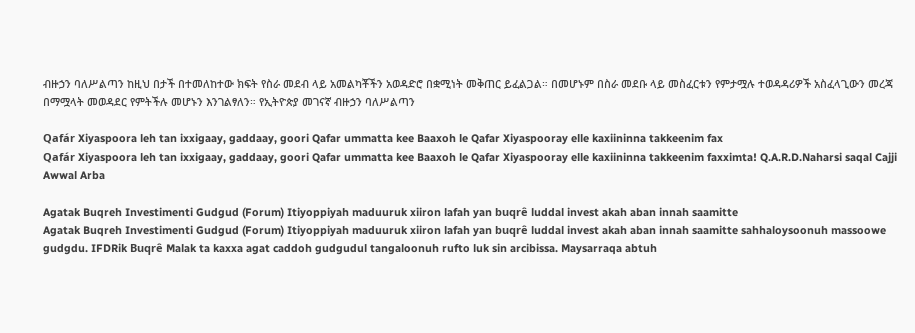ብዙኃን ባለሥልጣን ከዚህ በታች በተመለከተው ክፍት የስራ መደብ ላይ አመልካቾችን አወዳድሮ በቋሚነት መቅጠር ይፈልጋል። በመሆኑም በስራ መደቡ ላይ መስፈርቱን የምታሟሉ ተወዳዳሪዎች አስፈላጊውን መረጃ በማሟላት መወዳደር የምትችሉ መሆኑን እንገልፃለን። የኢትዮጵያ መገናኛ ብዙኃን ባለሥልጣን

Qafár Xiyaspoora leh tan ixxigaay, gaddaay, goori Qafar ummatta kee Baaxoh le Qafar Xiyaspooray elle kaxiininna takkeenim fax
Qafár Xiyaspoora leh tan ixxigaay, gaddaay, goori Qafar ummatta kee Baaxoh le Qafar Xiyaspooray elle kaxiininna takkeenim faxximta! Q.A.R.D.Naharsi saqal Cajji Awwal Arba

Agatak Buqreh Investimenti Gudgud (Forum) Itiyoppiyah maduuruk xiiron lafah yan buqrê luddal invest akah aban innah saamitte
Agatak Buqreh Investimenti Gudgud (Forum) Itiyoppiyah maduuruk xiiron lafah yan buqrê luddal invest akah aban innah saamitte sahhaloysoonuh massoowe gudgdu. IFDRik Buqrê Malak ta kaxxa agat caddoh gudgudul tangaloonuh rufto luk sin arcibissa. Maysarraqa abtuh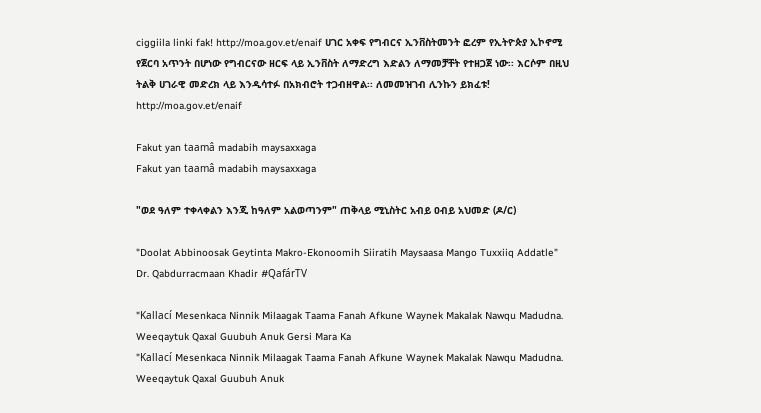ciggiila linki fak! http://moa.gov.et/enaif ሀገር አቀፍ የግብርና ኢንቨስትመንት ፎረም የኢትዮጵያ ኢኮኖሚ የጀርባ አጥንት በሆነው የግብርናው ዘርፍ ላይ ኢንቨስት ለማድረግ እድልን ለማመቻቸት የተዘጋጀ ነው፡፡ እርሶም በዚህ ትልቅ ሀገራዊ መድረክ ላይ እንዲሳተፉ በአክብሮት ተጋብዘዋል፡፡ ለመመዝገብ ሊንኩን ይክፈቱ! http://moa.gov.et/enaif

Fakut yan taamâ madabih maysaxxaga
Fakut yan taamâ madabih maysaxxaga

"ወደ ዓለም ተቀላቀልን እንጂ ከዓለም አልወጣንም" ጠቅላይ ሚኒስትር አብይ ዐብይ አህመድ (ዶ/ር)

"Doolat Abbinoosak Geytinta Makro-Ekonoomih Siiratih Maysaasa Mango Tuxxiiq Addatle" Dr. Qabdurracmaan Khadir #QafárTV

"Kallací Mesenkaca Ninnik Milaagak Taama Fanah Afkune Waynek Makalak Nawqu Madudna. Weeqaytuk Qaxal Guubuh Anuk Gersi Mara Ka
"Kallací Mesenkaca Ninnik Milaagak Taama Fanah Afkune Waynek Makalak Nawqu Madudna. Weeqaytuk Qaxal Guubuh Anuk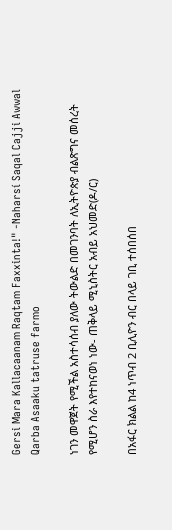Gersi Mara Kallacaanam Raqtam Faxxinta!" -Naharsí Saqal Cajji Awwal Qarba Asaaku tatruse farmo

ነገን መዋጀት የሚችል አስተሳሰብ ያለው ትውልድ በመገንባት ለኢትዮጵያ ብልጽግና መሰረት የሚሆን ስራ እየተከናወነ ነው- ጠቅላይ ሚኒስትር አብይ አህመድ(ዶ/ር)

በአፋር ክልል ከ4 ነጥብ 2 ቢሊዮን ብር በላይ ገቢ ተሰበሰበ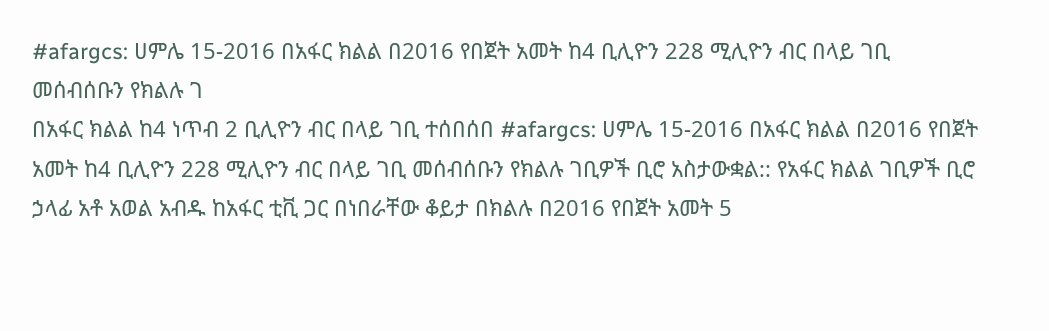#afargcs: ሀምሌ 15-2016 በአፋር ክልል በ2016 የበጀት አመት ከ4 ቢሊዮን 228 ሚሊዮን ብር በላይ ገቢ መሰብሰቡን የክልሉ ገ
በአፋር ክልል ከ4 ነጥብ 2 ቢሊዮን ብር በላይ ገቢ ተሰበሰበ #afargcs: ሀምሌ 15-2016 በአፋር ክልል በ2016 የበጀት አመት ከ4 ቢሊዮን 228 ሚሊዮን ብር በላይ ገቢ መሰብሰቡን የክልሉ ገቢዎች ቢሮ አስታውቋል:: የአፋር ክልል ገቢዎች ቢሮ ኃላፊ አቶ አወል አብዱ ከአፋር ቲቪ ጋር በነበራቸው ቆይታ በክልሉ በ2016 የበጀት አመት 5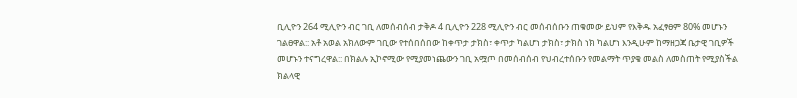ቢሊዮን 264 ሚሊዮን ብር ገቢ ለመሰብሰብ ታቅዶ 4 ቢሊዮን 228 ሚሊዮን ብር መሰብሰቡን ጠቁመው ይህም የእቅዱ አፈፃፀም 80% መሆኑን ገልፀዋል:: አቶ አወል አክለውም ገቢው የተሰበሰበው ከቀጥታ ታክስ፣ ቀጥታ ካልሆነ ታክስ፣ ታክስ ነክ ካልሆነ እንዲሁም ከማዘጋጃ ቤታዊ ገቢዎች መሆኑን ተናግረዋል:: በክልሉ ኢኮኖሚው የሚያመነጨውን ገቢ አሟጦ በመሰብሰብ የህብረተሰቡን የመልማት ጥያቄ መልስ ለመስጠት የሚያስችል ክልላዊ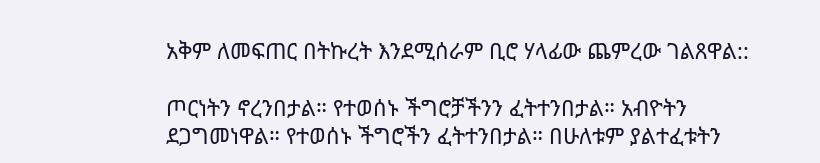አቅም ለመፍጠር በትኩረት እንደሚሰራም ቢሮ ሃላፊው ጨምረው ገልጸዋል::

ጦርነትን ኖረንበታል። የተወሰኑ ችግሮቻችንን ፈትተንበታል። አብዮትን ደጋግመነዋል። የተወሰኑ ችግሮችን ፈትተንበታል። በሁለቱም ያልተፈቱትን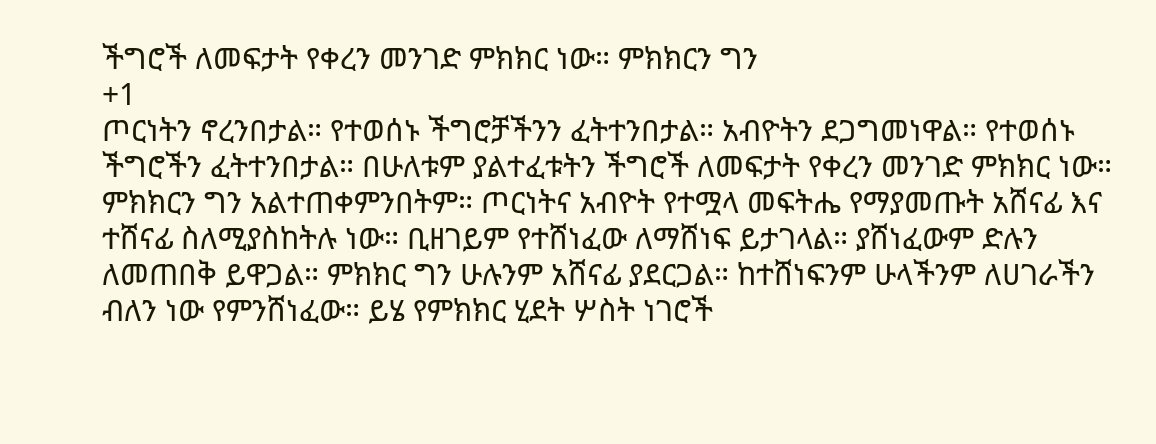ችግሮች ለመፍታት የቀረን መንገድ ምክክር ነው። ምክክርን ግን
+1
ጦርነትን ኖረንበታል። የተወሰኑ ችግሮቻችንን ፈትተንበታል። አብዮትን ደጋግመነዋል። የተወሰኑ ችግሮችን ፈትተንበታል። በሁለቱም ያልተፈቱትን ችግሮች ለመፍታት የቀረን መንገድ ምክክር ነው። ምክክርን ግን አልተጠቀምንበትም። ጦርነትና አብዮት የተሟላ መፍትሔ የማያመጡት አሸናፊ እና ተሸናፊ ስለሚያስከትሉ ነው። ቢዘገይም የተሸነፈው ለማሸነፍ ይታገላል። ያሸነፈውም ድሉን ለመጠበቅ ይዋጋል። ምክክር ግን ሁሉንም አሸናፊ ያደርጋል። ከተሸነፍንም ሁላችንም ለሀገራችን ብለን ነው የምንሸነፈው። ይሄ የምክክር ሂደት ሦስት ነገሮች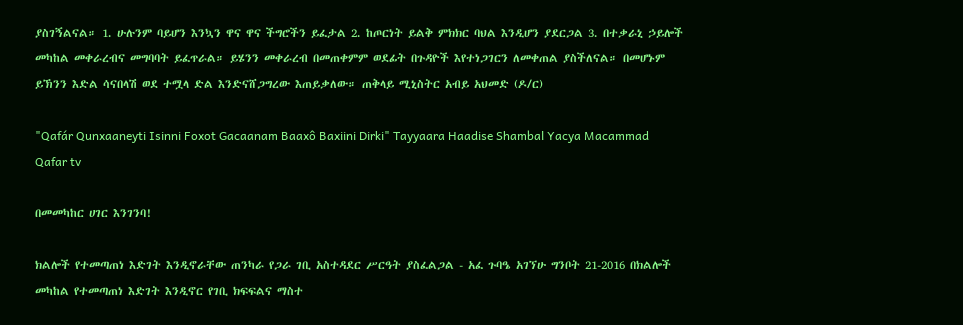ያስገኝልናል። 1. ሁሉንም ባይሆን እንኳን ዋና ዋና ችግሮችን ይፈታል 2. ከጦርነት ይልቅ ምክክር ባህል እንዲሆን ያደርጋል 3. በተቃራኒ ኃይሎች መካከል መቀራረብና መግባባት ይፈጥራል። ይሄንን መቀራረብ በመጠቀምም ወደፊት በጉዳዮች እየተነጋገርን ለመቀጠል ያስችለናል። በመሆኑም ይኽንን እድል ሳናበላሽ ወደ ተሟላ ድል እንድናሸጋግረው እጠይቃለው። ጠቅላይ ሚኒስትር አብይ አህመድ (ዶ/ር)

"Qafár Qunxaaneyti Isinni Foxot Gacaanam Baaxô Baxiini Dirki" Tayyaara Haadise Shambal Yacya Macammad Qafar tv

በመመካከር ሀገር እንገንባ!

ክልሎች የተመጣጠነ እድገት እንዲኖራቸው ጠንካራ የጋራ ገቢ አስተዳደር ሥርዓት ያስፈልጋል - አፈ ጉባዔ አገኘሁ ግንቦት 21-2016 በክልሎች መካከል የተመጣጠነ እድገት እንዲኖር የገቢ ክፍፍልና ማስተ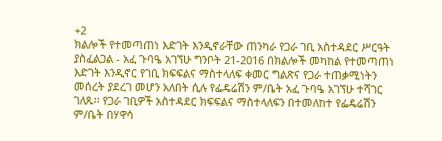+2
ክልሎች የተመጣጠነ እድገት እንዲኖራቸው ጠንካራ የጋራ ገቢ አስተዳደር ሥርዓት ያስፈልጋል - አፈ ጉባዔ አገኘሁ ግንቦት 21-2016 በክልሎች መካከል የተመጣጠነ እድገት እንዲኖር የገቢ ክፍፍልና ማስተላለፍ ቀመር ግልጽና የጋራ ተጠቃሚነትን መሰረት ያደረገ መሆን አለበት ሲሉ የፌዴሬሽን ም/ቤት አፈ ጉባዔ አገኘሁ ተሻገር ገለጹ፡፡ የጋራ ገቢዎች አስተዳደር ክፍፍልና ማስተላለፍን በተመለከተ የፌዴሬሽን ም/ቤት በሃዋሳ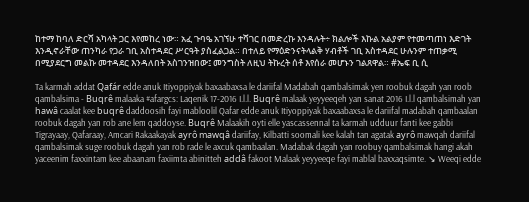ከተማ ከባለ ድርሻ አካላት ጋር እየመከረ ነው። አፈ ጉባዔ አገኘሁ ተሻገር በመድረኩ እንዳሉት÷ ክልሎች እኩል አልያም የተመጣጠነ እድገት እንዲኖራቸው ጠንካራ የጋራ ገቢ አስተዳደር ሥርዓት ያስፈልጋል። በተለይ የማዕድንናትላልቅ ሃብቶች ገቢ አስተዳደር ሁሉንም ተጠቃሚ በሚያደርግ መልኩ መተዳደር እንዳለበት አስገንዝበው፤ መንግስት ለዚህ ትኩረት ሰቶ እየሰራ መሆኑን ገልጸዋል። #ኤፍ ቢ ሲ

Ta karmah addat Qafár edde anuk Itiyoppiyak baxaabaxsa le dariifal Madabah qambalsimak yen roobuk dagah yan roob qambalsima - Buqrê malaaka #afargcs: Laqenik 17-2016 I.l.l. Buqrê malaak yeyyeeqeh yan sanat 2016 I.l.l qambalsimah yan hawâ caalat kee buqrê daddoosih fayi mabloolil Qafar edde anuk Itiyoppiyak baxaabaxsa le dariifal madabah qambaalan roobuk dagah yan rob ane lem qaddoyse. Buqrê Malaakih oyti elle yascassennal ta karmah udduur fanti kee gabbi Tigrayaay, Qafaraay, Amcari Rakaakayak ayrô mawqâ dariifay, Kilbatti soomali kee kalah tan agatak ayrô mawqah dariifal qambalsimak suge roobuk dagah yan rob rade le axcuk qambaalan. Madabak dagah yan roobuy qambalsimak hangi akah yaceenim faxxintam kee abaanam faxiimta abinitteh addâ fakoot Malaak yeyyeeqe fayi mablal baxxaqsimte. ↘ Weeqi edde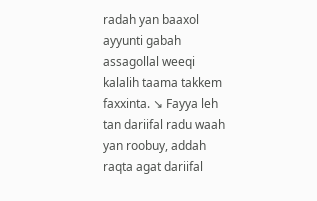radah yan baaxol ayyunti gabah assagollal weeqi kalalih taama takkem faxxinta. ↘ Fayya leh tan dariifal radu waah yan roobuy, addah raqta agat dariifal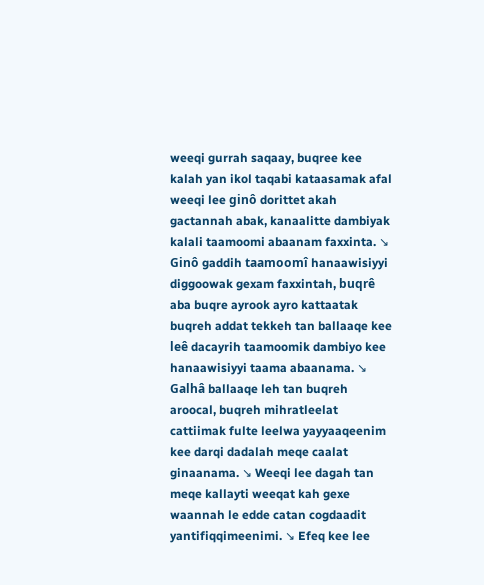weeqi gurrah saqaay, buqree kee kalah yan ikol taqabi kataasamak afal weeqi lee ginô dorittet akah gactannah abak, kanaalitte dambiyak kalali taamoomi abaanam faxxinta. ↘ Ginô gaddih taamoomî hanaawisiyyi diggoowak gexam faxxintah, buqrê aba buqre ayrook ayro kattaatak buqreh addat tekkeh tan ballaaqe kee leê dacayrih taamoomik dambiyo kee hanaawisiyyi taama abaanama. ↘ Galhâ ballaaqe leh tan buqreh aroocal, buqreh mihratleelat cattiimak fulte leelwa yayyaaqeenim kee darqi dadalah meqe caalat ginaanama. ↘ Weeqi lee dagah tan meqe kallayti weeqat kah gexe waannah le edde catan cogdaadit yantifiqqimeenimi. ↘ Efeq kee lee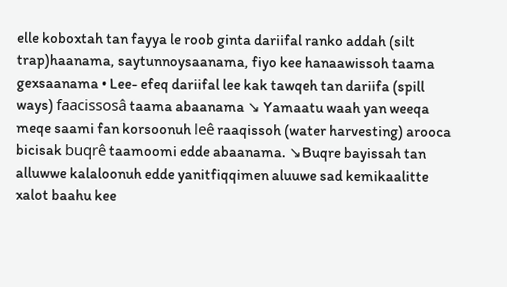elle koboxtah tan fayya le roob ginta dariifal ranko addah (silt trap)haanama, saytunnoysaanama, fiyo kee hanaawissoh taama gexsaanama • Lee- efeq dariifal lee kak tawqeh tan dariifa (spill ways) faacissosâ taama abaanama ↘ Yamaatu waah yan weeqa meqe saami fan korsoonuh leê raaqissoh (water harvesting) arooca bicisak buqrê taamoomi edde abaanama. ↘Buqre bayissah tan alluwwe kalaloonuh edde yanitfiqqimen aluuwe sad kemikaalitte xalot baahu kee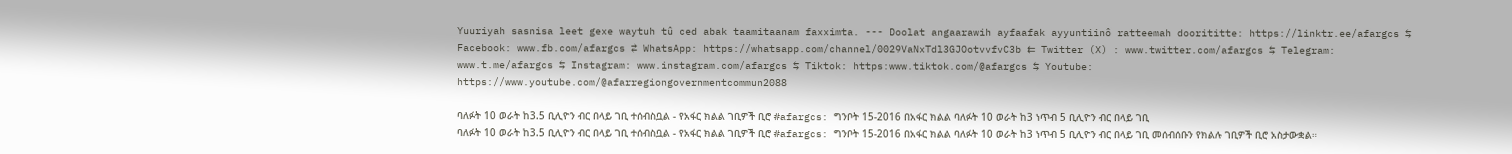Yuuriyah sasnisa leet gexe waytuh tû ced abak taamitaanam faxximta. --- Doolat angaarawih ayfaafak ayyuntiinô ratteemah doorititte: https://linktr.ee/afargcs ⇆ Facebook: www.fb.com/afargcs ⇄ WhatsApp: https://whatsapp.com/channel/0029VaNxTdl3GJOotvvfvC3b ⇇ Twitter (X) : www.twitter.com/afargcs ⇆ Telegram: www.t.me/afargcs ⇆ Instagram: www.instagram.com/afargcs ⇆ Tiktok: https:www.tiktok.com/@afargcs ⇆ Youtube: https://www.youtube.com/@afarregiongovernmentcommun2088

ባለፉት 10 ወራት ከ3.5 ቢሊዮን ብር በላይ ገቢ ተሰብስቧል - የአፋር ክልል ገቢዎች ቢሮ #afargcs: ግንቦት 15-2016 በአፋር ክልል ባለፉት 10 ወራት ከ3 ነጥብ 5 ቢሊዮን ብር በላይ ገቢ
ባለፉት 10 ወራት ከ3.5 ቢሊዮን ብር በላይ ገቢ ተሰብስቧል - የአፋር ክልል ገቢዎች ቢሮ #afargcs: ግንቦት 15-2016 በአፋር ክልል ባለፉት 10 ወራት ከ3 ነጥብ 5 ቢሊዮን ብር በላይ ገቢ መሰብሰቡን የክልሉ ገቢዎች ቢሮ አስታውቋል።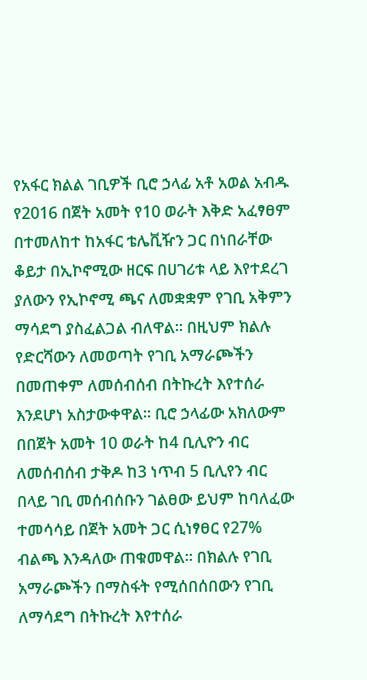የአፋር ክልል ገቢዎች ቢሮ ኃላፊ አቶ አወል አብዱ የ2016 በጀት አመት የ10 ወራት እቅድ አፈፃፀም በተመለከተ ከአፋር ቴሌቪዥን ጋር በነበራቸው ቆይታ በኢኮኖሚው ዘርፍ በሀገሪቱ ላይ እየተደረገ ያለውን የኢኮኖሚ ጫና ለመቋቋም የገቢ አቅምን ማሳደግ ያስፈልጋል ብለዋል። በዚህም ክልሉ የድርሻውን ለመወጣት የገቢ አማራጮችን በመጠቀም ለመሰብሰብ በትኩረት እየተሰራ እንደሆነ አስታውቀዋል። ቢሮ ኃላፊው አክለውም በበጀት አመት 10 ወራት ከ4 ቢሊዮን ብር ለመሰብሰብ ታቅዶ ከ3 ነጥብ 5 ቢሊየን ብር በላይ ገቢ መሰብሰቡን ገልፀው ይህም ከባለፈው ተመሳሳይ በጀት አመት ጋር ሲነፃፀር የ27% ብልጫ እንዳለው ጠቁመዋል። በክልሉ የገቢ አማራጮችን በማስፋት የሚሰበሰበውን የገቢ ለማሳደግ በትኩረት እየተሰራ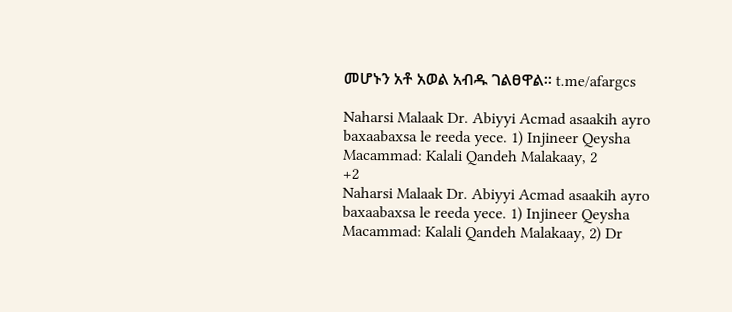መሆኑን አቶ አወል አብዱ ገልፀዋል። t.me/afargcs

Naharsi Malaak Dr. Abiyyi Acmad asaakih ayro baxaabaxsa le reeda yece. 1) Injineer Qeysha Macammad: Kalali Qandeh Malakaay, 2
+2
Naharsi Malaak Dr. Abiyyi Acmad asaakih ayro baxaabaxsa le reeda yece. 1) Injineer Qeysha Macammad: Kalali Qandeh Malakaay, 2) Dr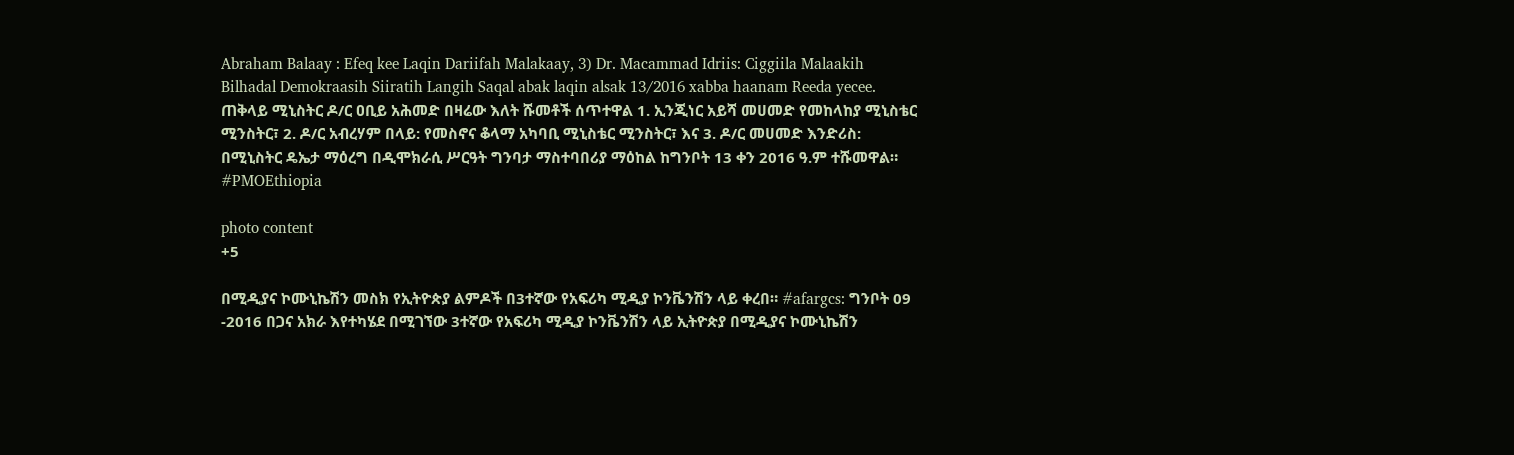Abraham Balaay : Efeq kee Laqin Dariifah Malakaay, 3) Dr. Macammad Idriis: Ciggiila Malaakih Bilhadal Demokraasih Siiratih Langih Saqal abak laqin alsak 13/2016 xabba haanam Reeda yecee. ጠቅላይ ሚኒስትር ዶ/ር ዐቢይ አሕመድ በዛሬው እለት ሹመቶች ሰጥተዋል 1. ኢንጂነር አይሻ መሀመድ የመከላከያ ሚኒስቴር ሚንስትር፣ 2. ዶ/ር አብረሃም በላይ: የመስኖና ቆላማ አካባቢ ሚኒስቴር ሚንስትር፣ እና 3. ዶ/ር መሀመድ እንድሪስ: በሚኒስትር ዴኤታ ማዕረግ በዲሞክራሲ ሥርዓት ግንባታ ማስተባበሪያ ማዕከል ከግንቦት 13 ቀን 2016 ዓ.ም ተሹመዋል። #PMOEthiopia

photo content
+5

በሚዲያና ኮሙኒኬሽን መስክ የኢትዮጵያ ልምዶች በ3ተኛው የአፍሪካ ሚዲያ ኮንቬንሽን ላይ ቀረበ። #afargcs: ግንቦት 09 -2016 በጋና አክራ እየተካሄደ በሚገኘው 3ተኛው የአፍሪካ ሚዲያ ኮንቬንሽን ላይ ኢትዮጵያ በሚዲያና ኮሙኒኬሽን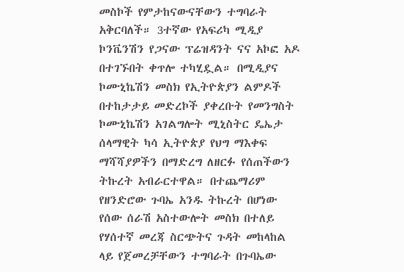መስኮች የምታከናውናቸውን ተግባራት አቅርባለች። 3ተኛው የአፍሪካ ሚዲያ ኮንቬንሽን የጋናው ፕሬዝዳንት ናና አኮፎ አዶ በተገኙበት ቀጥሎ ተካሂዷል። በሚዲያና ኮሙኒኬሽን መስክ የኢትዮጵያን ልምዶች በተከታታይ መድረኮች ያቀረቡት የመንግስት ኮሙኒኬሽን አገልግሎት ሚኒስትር ዴኤታ ሰላማዊት ካሳ ኢትዮጵያ የህግ ማእቀፍ ማሻሻያዎችን በማድረግ ለዘርፉ የሰጠችውን ትኩረት አብራርተዋል። በተጨማሪም የዘንድሮው ጉባኤ አንዱ ትኩረት በሆነው የሰው ሰራሽ አስተውሎት መስክ በተለይ የሃሰተኛ መረጃ ስርጭትና ጉዳት መከላከል ላይ የጀመረቻቸውን ተግባራት በጉባኤው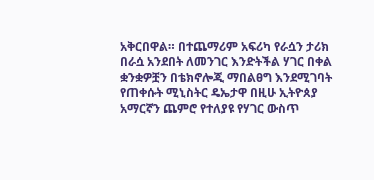አቅርበዋል። በተጨማሪም አፍሪካ የራሷን ታሪክ በራሷ አንደበት ለመንገር እንድትችል ሃገር በቀል ቋንቋዎቿን በቴክኖሎጂ ማበልፀግ እንደሚገባት የጠቀሱት ሚኒስትር ዴኤታዋ በዚሁ ኢትዮጰያ አማርኛን ጨምሮ የተለያዩ የሃገር ውስጥ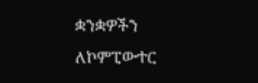ቋንቋዎችን ለኮምፒውተር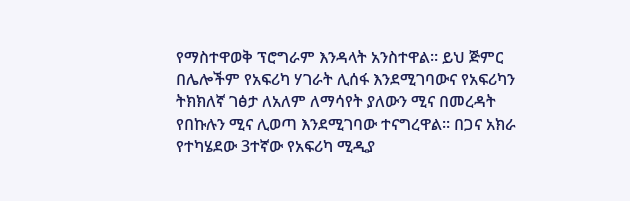የማስተዋወቅ ፕሮግራም እንዳላት አንስተዋል። ይህ ጅምር በሌሎችም የአፍሪካ ሃገራት ሊሰፋ እንደሚገባውና የአፍሪካን ትክክለኛ ገፅታ ለአለም ለማሳየት ያለውን ሚና በመረዳት የበኩሉን ሚና ሊወጣ እንደሚገባው ተናግረዋል። በጋና አክራ የተካሄደው 3ተኛው የአፍሪካ ሚዲያ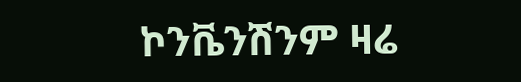ኮንቬንሽንም ዛሬ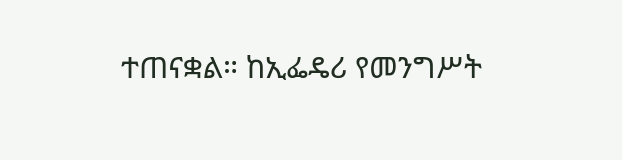ተጠናቋል። ከኢፌዴሪ የመንግሥት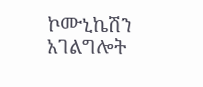ኮሙኒኬሽን አገልግሎት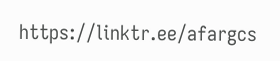https://linktr.ee/afargcs